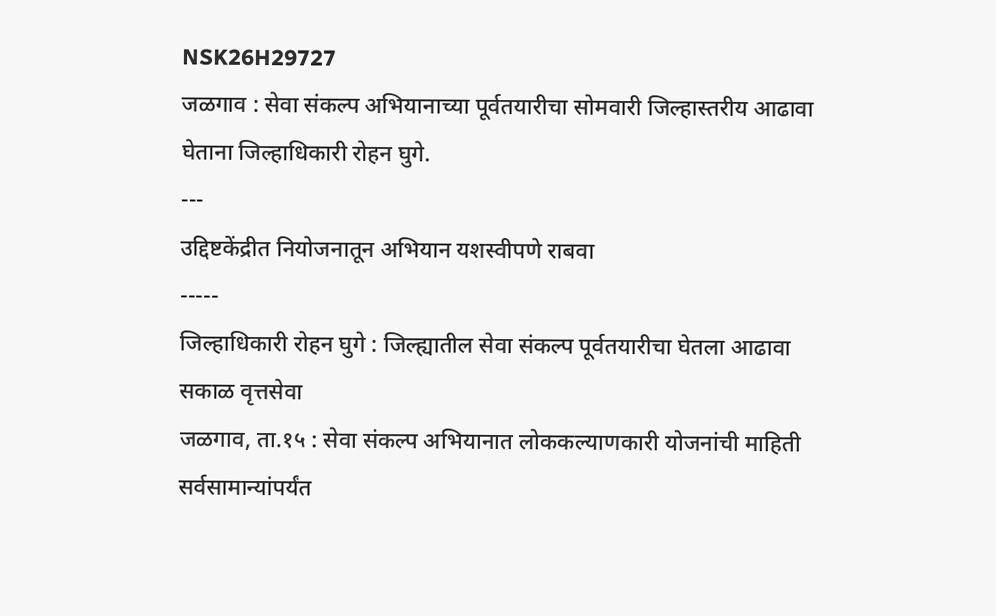NSK26H29727
जळगाव : सेवा संकल्प अभियानाच्या पूर्वतयारीचा सोमवारी जिल्हास्तरीय आढावा घेताना जिल्हाधिकारी रोहन घुगे.
---
उद्दिष्टकेंद्रीत नियोजनातून अभियान यशस्वीपणे राबवा
-----
जिल्हाधिकारी रोहन घुगे : जिल्ह्यातील सेवा संकल्प पूर्वतयारीचा घेतला आढावा
सकाळ वृत्तसेवा
जळगाव, ता.१५ : सेवा संकल्प अभियानात लोककल्याणकारी योजनांची माहिती सर्वसामान्यांपर्यंत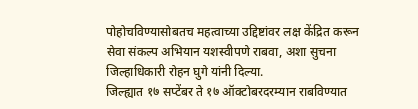पोहोचविण्यासोबतच महत्वाच्या उद्दिष्टांवर लक्ष केंद्रित करून सेवा संकल्प अभियान यशस्वीपणे राबवा, अशा सुचना जिल्हाधिकारी रोहन घुगे यांनी दिल्या.
जिल्ह्यात १७ सप्टेंबर ते १७ ऑक्टोबरदरम्यान राबविण्यात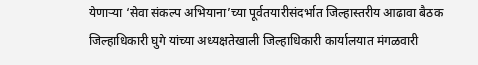येणाऱ्या ‘सेवा संकल्प अभियाना’च्या पूर्वतयारीसंदर्भात जिल्हास्तरीय आढावा बैठक जिल्हाधिकारी घुगे यांच्या अध्यक्षतेखाली जिल्हाधिकारी कार्यालयात मंगळवारी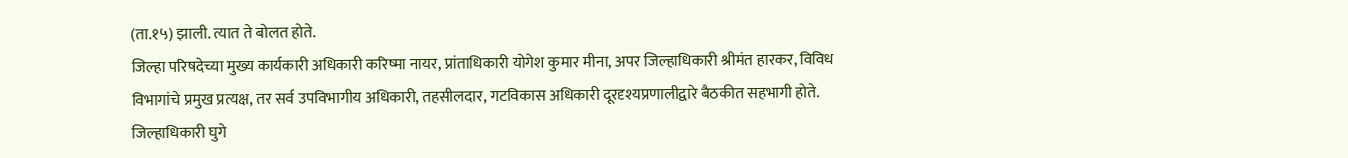(ता.१५) झाली. त्यात ते बोलत होते.
जिल्हा परिषदेच्या मुख्य कार्यकारी अधिकारी करिष्मा नायर, प्रांताधिकारी योगेश कुमार मीना, अपर जिल्हाधिकारी श्रीमंत हारकर, विविध विभागांचे प्रमुख प्रत्यक्ष, तर सर्व उपविभागीय अधिकारी, तहसीलदार, गटविकास अधिकारी दूरदृश्यप्रणालीद्वारे बैठकीत सहभागी होते.
जिल्हाधिकारी घुगे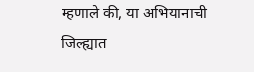म्हणाले की, या अभियानाची जिल्ह्यात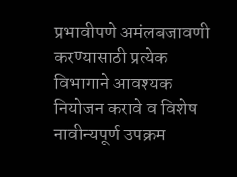प्रभावीपणे अमंलबजावणी करण्यासाठी प्रत्येक विभागाने आवश्यक नियोजन करावे व विशेष नावीन्यपूर्ण उपक्रम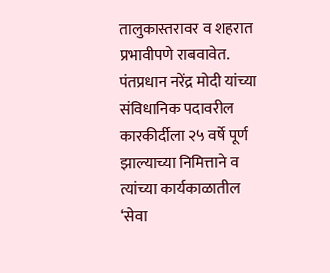तालुकास्तरावर व शहरात प्रभावीपणे राबवावेत. पंतप्रधान नरेंद्र मोदी यांच्या संविधानिक पदावरील कारकीर्दीला २५ वर्षे पूर्ण झाल्याच्या निमित्ताने व त्यांच्या कार्यकाळातील ‘सेवा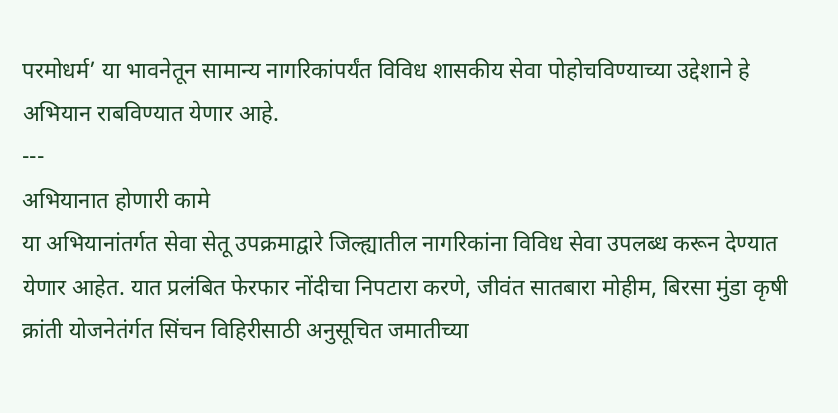परमोधर्म’ या भावनेतून सामान्य नागरिकांपर्यंत विविध शासकीय सेवा पोहोचविण्याच्या उद्देशाने हे अभियान राबविण्यात येणार आहे.
---
अभियानात होणारी कामे
या अभियानांतर्गत सेवा सेतू उपक्रमाद्वारे जिल्ह्यातील नागरिकांना विविध सेवा उपलब्ध करून देण्यात येणार आहेत. यात प्रलंबित फेरफार नोंदीचा निपटारा करणे, जीवंत सातबारा मोहीम, बिरसा मुंडा कृषी क्रांती योजनेतंर्गत सिंचन विहिरीसाठी अनुसूचित जमातीच्या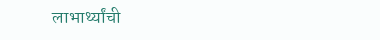लाभार्थ्यांची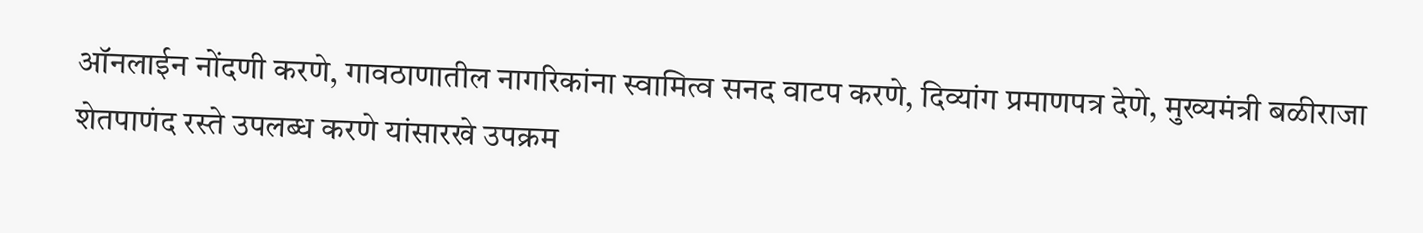ऑनलाईन नोंदणी करणे, गावठाणातील नागरिकांना स्वामित्व सनद वाटप करणे, दिव्यांग प्रमाणपत्र देणे, मुख्यमंत्री बळीराजा शेतपाणंद रस्ते उपलब्ध करणे यांसारखे उपक्रम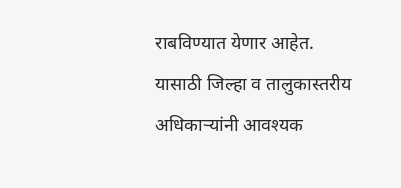राबविण्यात येणार आहेत. यासाठी जिल्हा व तालुकास्तरीय अधिकाऱ्यांनी आवश्यक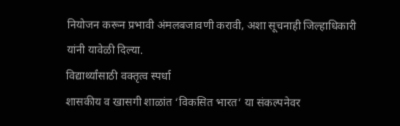नियोजन करून प्रभावी अंमलबजावणी करावी, अशा सूचनाही जिल्हाधिकारी यांनी यावेळी दिल्या.
विद्यार्थ्यांसाठी वक्तृत्व स्पर्धा
शासकीय व खासगी शाळांत ‘विकसित भारत’ या संकल्पनेवर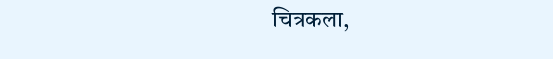चित्रकला,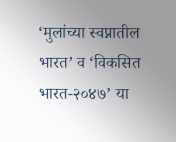‘मुलांच्या स्वप्नातील भारत’ व ‘विकसित भारत-२०४७’ या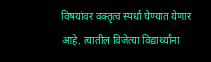विषयांवर वक्तृत्व स्पर्धा घेण्यात येणार आहे. त्यातील विजेत्या विद्यार्थ्यांना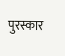पुरस्कार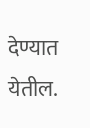देण्यात येतील.